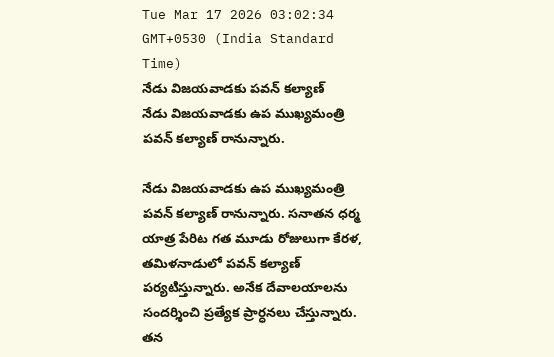Tue Mar 17 2026 03:02:34 GMT+0530 (India Standard Time)
నేడు విజయవాడకు పవన్ కల్యాణ్
నేడు విజయవాడకు ఉప ముఖ్యమంత్రి పవన్ కల్యాణ్ రానున్నారు.

నేడు విజయవాడకు ఉప ముఖ్యమంత్రి పవన్ కల్యాణ్ రానున్నారు. సనాతన ధర్మ యాత్ర పేరిట గత మూడు రోజులుగా కేరళ, తమిళనాడులో పవన్ కల్యాణ్ పర్యటిస్తున్నారు. అనేక దేవాలయాలను సందర్శించి ప్రత్యేక ప్రార్ధనలు చేస్తున్నారు. తన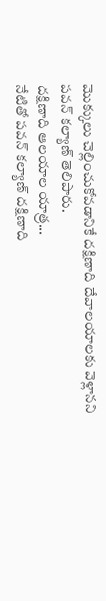మొక్కులు చెల్లించుకోవడానికే దక్షిణాది దేవాలయాలకు వెళ్లానని పవన్ కల్యాణ్ తెలిపారు.
దక్షిణాది ఆలయాల యాత్ర...
నేటితో పవన్ కల్యాణ్ దక్షిణాది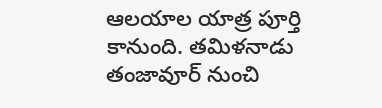ఆలయాల యాత్ర పూర్తి కానుంది. తమిళనాడు తంజావూర్ నుంచి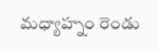మధ్యాహ్నం రెండు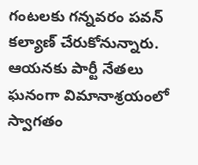గంటలకు గన్నవరం పవన్ కల్యాణ్ చేరుకోనున్నారు. ఆయనకు పార్టీ నేతలు ఘనంగా విమానాశ్రయంలో స్వాగతం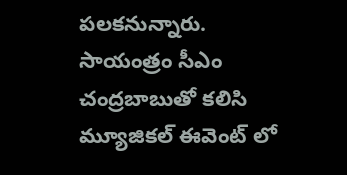పలకనున్నారు. సాయంత్రం సీఎం చంద్రబాబుతో కలిసి మ్యూజికల్ ఈవెంట్ లో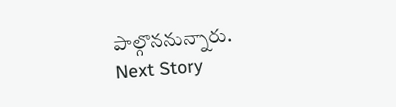పాల్గొననున్నారు.
Next Story